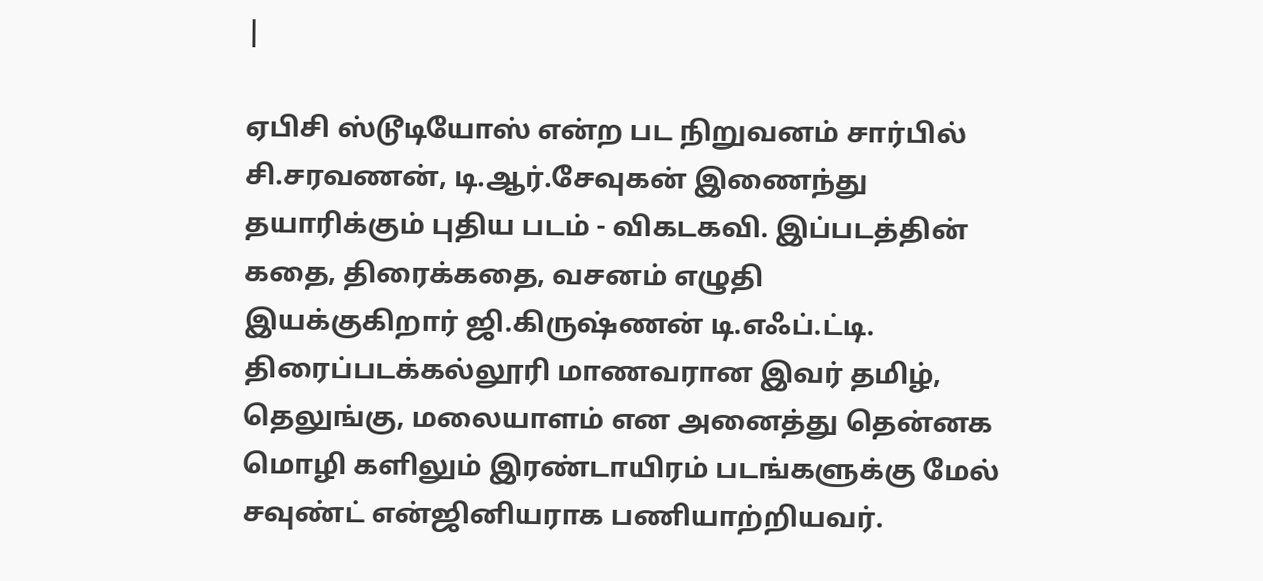|

ஏபிசி ஸ்டூடியோஸ் என்ற பட நிறுவனம் சார்பில் சி.சரவணன், டி.ஆர்.சேவுகன் இணைந்து
தயாரிக்கும் புதிய படம் - விகடகவி. இப்படத்தின் கதை, திரைக்கதை, வசனம் எழுதி
இயக்குகிறார் ஜி.கிருஷ்ணன் டி.எஃப்.ட்டி. திரைப்படக்கல்லூரி மாணவரான இவர் தமிழ்,
தெலுங்கு, மலையாளம் என அனைத்து தென்னக மொழி களிலும் இரண்டாயிரம் படங்களுக்கு மேல்
சவுண்ட் என்ஜினியராக பணியாற்றியவர்.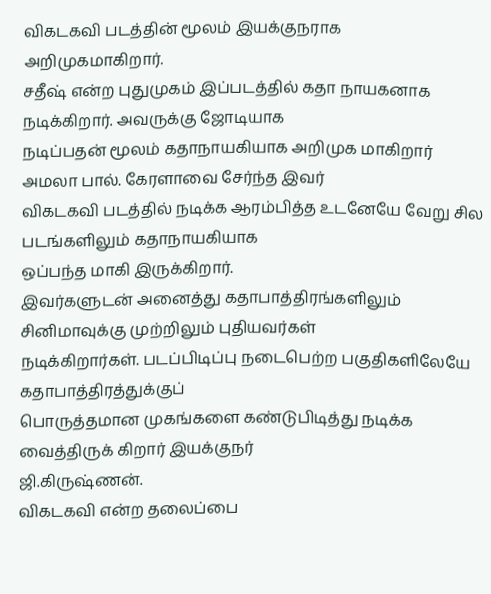விகடகவி படத்தின் மூலம் இயக்குநராக
அறிமுகமாகிறார்.
சதீஷ் என்ற புதுமுகம் இப்படத்தில் கதா நாயகனாக நடிக்கிறார். அவருக்கு ஜோடியாக
நடிப்பதன் மூலம் கதாநாயகியாக அறிமுக மாகிறார் அமலா பால். கேரளாவை சேர்ந்த இவர்
விகடகவி படத்தில் நடிக்க ஆரம்பித்த உடனேயே வேறு சில படங்களிலும் கதாநாயகியாக
ஒப்பந்த மாகி இருக்கிறார்.
இவர்களுடன் அனைத்து கதாபாத்திரங்களிலும் சினிமாவுக்கு முற்றிலும் புதியவர்கள்
நடிக்கிறார்கள். படப்பிடிப்பு நடைபெற்ற பகுதிகளிலேயே கதாபாத்திரத்துக்குப்
பொருத்தமான முகங்களை கண்டுபிடித்து நடிக்க வைத்திருக் கிறார் இயக்குநர்
ஜி.கிருஷ்ணன்.
விகடகவி என்ற தலைப்பை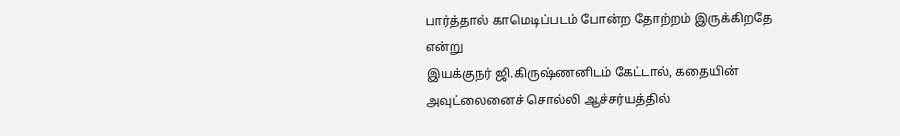பார்த்தால் காமெடிப்படம் போன்ற தோற்றம் இருக்கிறதே என்று
இயக்குநர் ஜி.கிருஷ்ணனிடம் கேட்டால், கதையின் அவுட்லைனைச் சொல்லி ஆச்சர்யத்தில்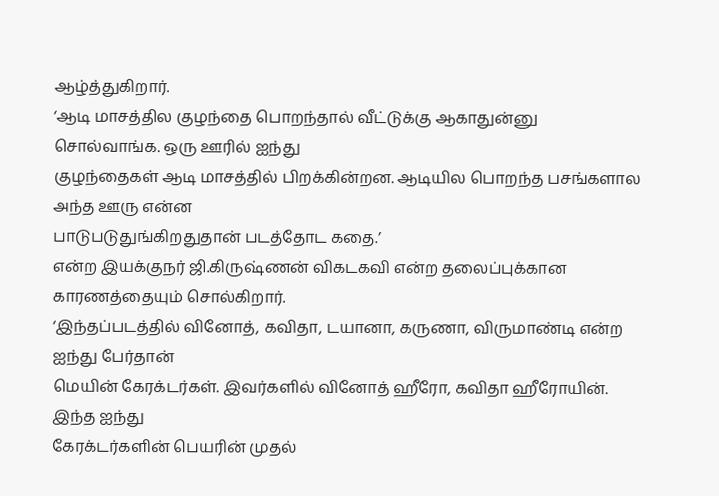ஆழ்த்துகிறார்.
‘ஆடி மாசத்தில குழந்தை பொறந்தால் வீட்டுக்கு ஆகாதுன்னு சொல்வாங்க. ஒரு ஊரில் ஐந்து
குழந்தைகள் ஆடி மாசத்தில் பிறக்கின்றன. ஆடியில பொறந்த பசங்களால அந்த ஊரு என்ன
பாடுபடுதுங்கிறதுதான் படத்தோட கதை.’
என்ற இயக்குநர் ஜி.கிருஷ்ணன் விகடகவி என்ற தலைப்புக்கான காரணத்தையும் சொல்கிறார்.
‘இந்தப்படத்தில் வினோத், கவிதா, டயானா, கருணா, விருமாண்டி என்ற ஐந்து பேர்தான்
மெயின் கேரக்டர்கள். இவர்களில் வினோத் ஹீரோ, கவிதா ஹீரோயின். இந்த ஐந்து
கேரக்டர்களின் பெயரின் முதல்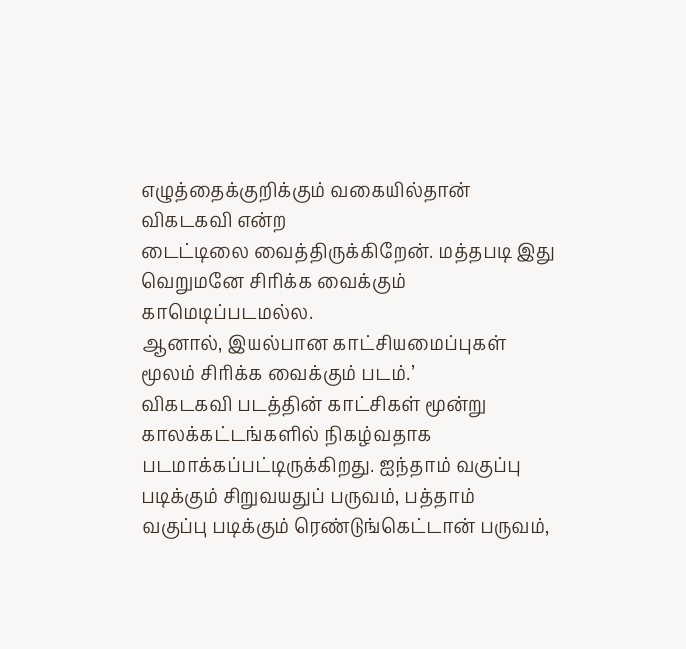எழுத்தைக்குறிக்கும் வகையில்தான் விகடகவி என்ற
டைட்டிலை வைத்திருக்கிறேன். மத்தபடி இது வெறுமனே சிரிக்க வைக்கும் காமெடிப்படமல்ல.
ஆனால், இயல்பான காட்சியமைப்புகள் மூலம் சிரிக்க வைக்கும் படம்.’
விகடகவி படத்தின் காட்சிகள் மூன்று காலக்கட்டங்களில் நிகழ்வதாக
படமாக்கப்பட்டிருக்கிறது. ஐந்தாம் வகுப்பு படிக்கும் சிறுவயதுப் பருவம், பத்தாம்
வகுப்பு படிக்கும் ரெண்டுங்கெட்டான் பருவம்,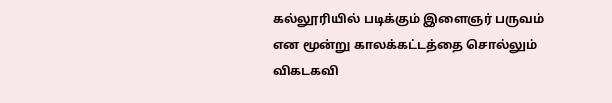கல்லூரியில் படிக்கும் இளைஞர் பருவம்
என மூன்று காலக்கட்டத்தை சொல்லும் விகடகவி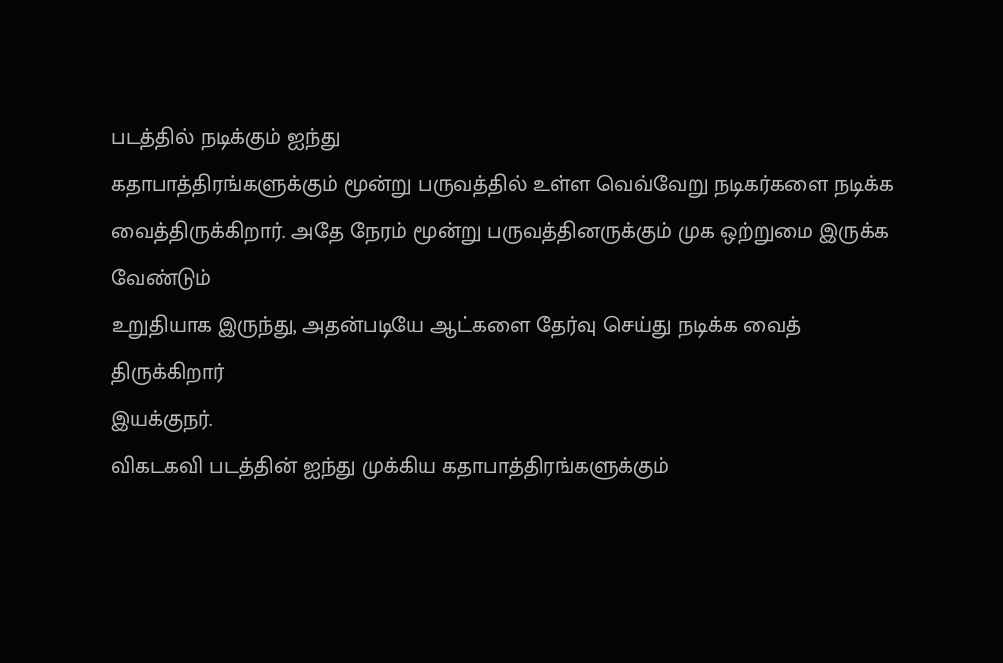படத்தில் நடிக்கும் ஐந்து
கதாபாத்திரங்களுக்கும் மூன்று பருவத்தில் உள்ள வெவ்வேறு நடிகர்களை நடிக்க
வைத்திருக்கிறார். அதே நேரம் மூன்று பருவத்தினருக்கும் முக ஒற்றுமை இருக்க வேண்டும்
உறுதியாக இருந்து, அதன்படியே ஆட்களை தேர்வு செய்து நடிக்க வைத் திருக்கிறார்
இயக்குநர்.
விகடகவி படத்தின் ஐந்து முக்கிய கதாபாத்திரங்களுக்கும்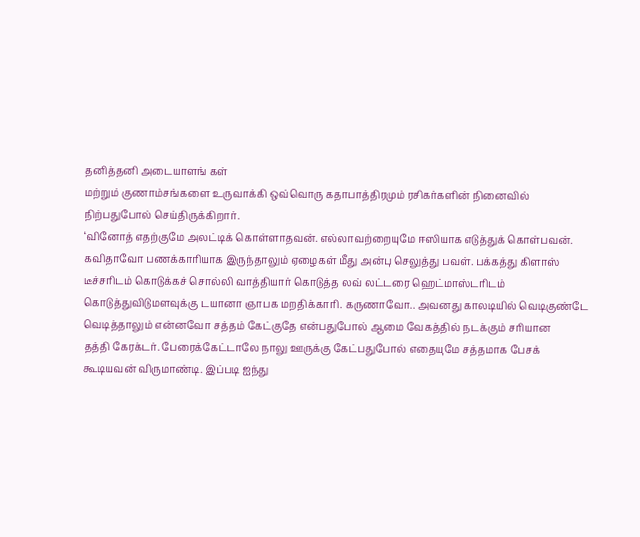தனித்தனி அடையாளங் கள்
மற்றும் குணாம்சங்களை உருவாக்கி ஒவ்வொரு கதாபாத்திரமும் ரசிகர்களின் நினைவில்
நிற்பதுபோல் செய்திருக்கிறார்.
‘வினோத் எதற்குமே அலட்டிக் கொள்ளாதவன். எல்லாவற்றையுமே ஈஸியாக எடுத்துக் கொள்பவன்.
கவிதாவோ பணக்காரியாக இருந்தாலும் ஏழைகள் மீது அன்பு செலுத்து பவள். பக்கத்து கிளாஸ்
டீச்சரிடம் கொடுக்கச் சொல்லி வாத்தியார் கொடுத்த லவ் லட்டரை ஹெட்மாஸ்டரிடம்
கொடுத்துவிடுமளவுக்கு டயானா ஞாபக மறதிக்காரி. கருணாவோ.. அவனது காலடியில் வெடிகுண்டே
வெடித்தாலும் என்னவோ சத்தம் கேட்குதே என்பதுபோல் ஆமை வேகத்தில் நடக்கும் சரியான
தத்தி கேரக்டர். பேரைக்கேட்டாலே நாலு ஊருக்கு கேட்பதுபோல் எதையுமே சத்தமாக பேசக்
கூடியவன் விருமாண்டி. இப்படி ஐந்து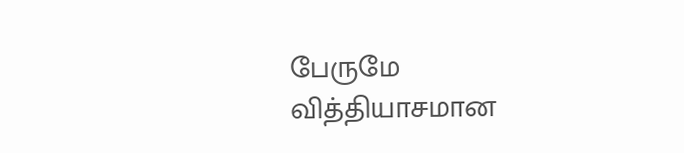பேருமே வித்தியாசமான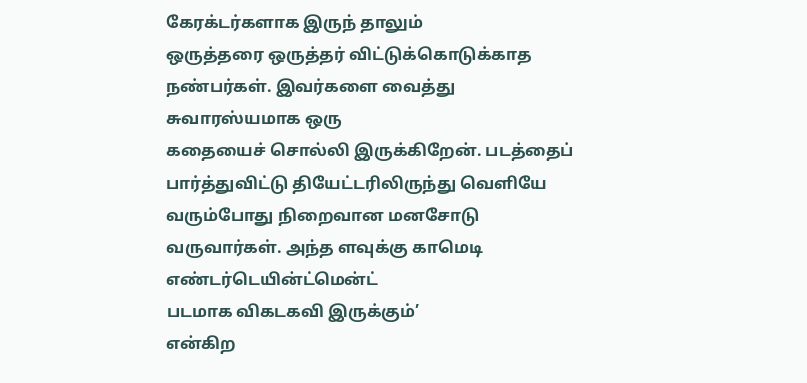கேரக்டர்களாக இருந் தாலும்
ஒருத்தரை ஒருத்தர் விட்டுக்கொடுக்காத நண்பர்கள். இவர்களை வைத்து சுவாரஸ்யமாக ஒரு
கதையைச் சொல்லி இருக்கிறேன். படத்தைப் பார்த்துவிட்டு தியேட்டரிலிருந்து வெளியே
வரும்போது நிறைவான மனசோடு வருவார்கள். அந்த ளவுக்கு காமெடி எண்டர்டெயின்ட்மென்ட்
படமாக விகடகவி இருக்கும்’
என்கிற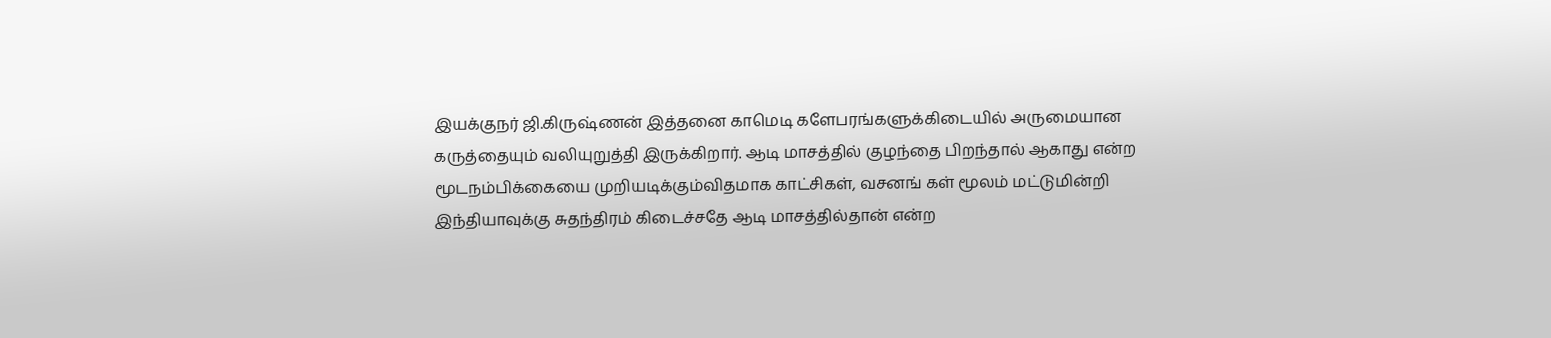இயக்குநர் ஜி.கிருஷ்ணன் இத்தனை காமெடி களேபரங்களுக்கிடையில் அருமையான
கருத்தையும் வலியுறுத்தி இருக்கிறார். ஆடி மாசத்தில் குழந்தை பிறந்தால் ஆகாது என்ற
மூடநம்பிக்கையை முறியடிக்கும்விதமாக காட்சிகள், வசனங் கள் மூலம் மட்டுமின்றி
இந்தியாவுக்கு சுதந்திரம் கிடைச்சதே ஆடி மாசத்தில்தான் என்ற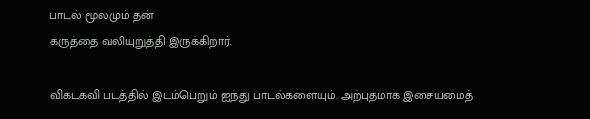பாடல் மூலமும் தன்
கருத்தை வலியுறுத்தி இருக்கிறார்.

விகடகவி படத்தில் இடம்பெறும் ஐந்து பாடல்களையும். அற்புதமாக இசையமைத்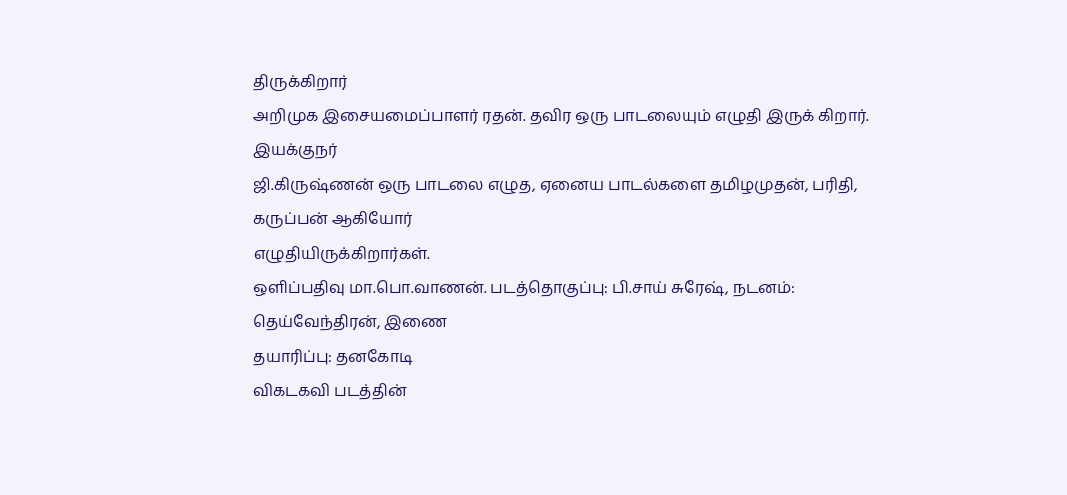திருக்கிறார்
அறிமுக இசையமைப்பாளர் ரதன். தவிர ஒரு பாடலையும் எழுதி இருக் கிறார். இயக்குநர்
ஜி.கிருஷ்ணன் ஒரு பாடலை எழுத, ஏனைய பாடல்களை தமிழமுதன், பரிதி, கருப்பன் ஆகியோர்
எழுதியிருக்கிறார்கள்.
ஒளிப்பதிவு மா.பொ.வாணன். படத்தொகுப்பு: பி.சாய் சுரேஷ், நடனம்: தெய்வேந்திரன், இணை
தயாரிப்பு: தனகோடி
விகடகவி படத்தின்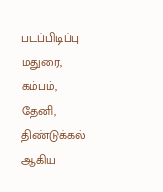படப்பிடிப்பு மதுரை, கம்பம், தேனி, திண்டுக்கல் ஆகிய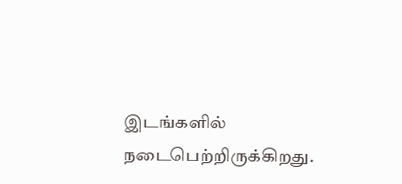இடங்களில்
நடைபெற்றிருக்கிறது.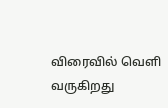விரைவில் வெளி வருகிறது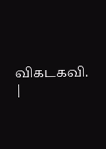விகடகவி.
|